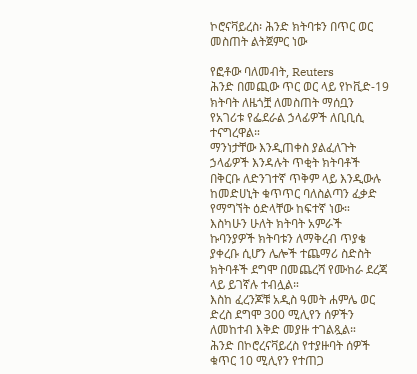ኮሮናቫይረስ፡ ሕንድ ክትባቱን በጥር ወር መስጠት ልትጀምር ነው

የፎቶው ባለመብት, Reuters
ሕንድ በመጪው ጥር ወር ላይ የኮቪድ-19 ክትባት ለዜጎቿ ለመስጠት ማሰቧን የአገሪቱ የፌደራል ኃላፊዎች ለቢቢሲ ተናግረዋል።
ማንነታቸው እንዲጠቀስ ያልፈለጉት ኃላፊዎች እንዳሉት ጥቂት ክትባቶች በቅርቡ ለድንገተኛ ጥቅም ላይ እንዲውሉ ከመድሀኒት ቁጥጥር ባለስልጣን ፈቃድ የማግኘት ዕድላቸው ከፍተኛ ነው።
እስካሁን ሁለት ክትባት አምራች ኩባንያዎች ክትባቱን ለማቅረብ ጥያቄ ያቀረቡ ሲሆን ሌሎች ተጨማሪ ስድስት ክትባቶች ደግሞ በመጨረሻ የሙከራ ደረጃ ላይ ይገኛሉ ተብሏል።
እስከ ፈረንጆቹ አዲስ ዓመት ሐምሌ ወር ድረስ ደግሞ 300 ሚሊየን ሰዎችን ለመከተብ እቅድ መያዙ ተገልጿል።
ሕንድ በኮሮረናቫይረስ የተያዙባት ሰዎች ቁጥር 10 ሚሊየን የተጠጋ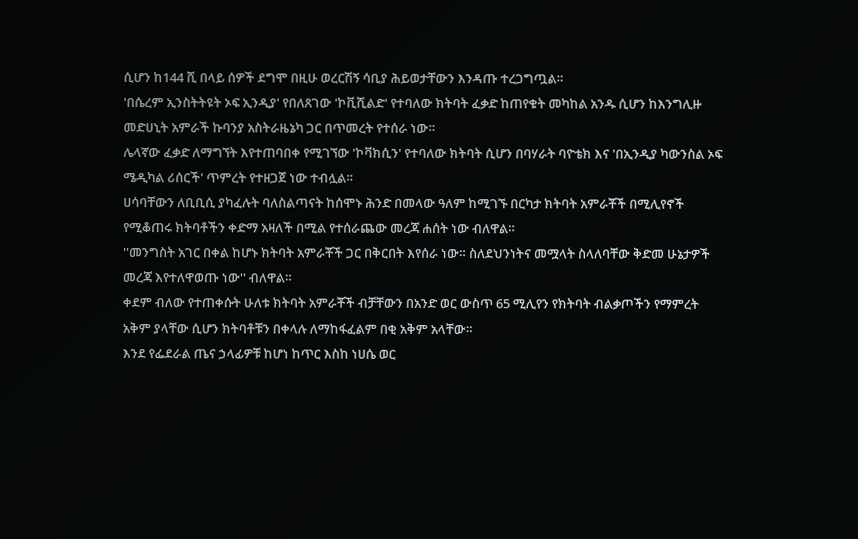ሲሆን ከ144 ሺ በላይ ሰዎች ደግሞ በዚሁ ወረርሽኝ ሳቢያ ሕይወታቸውን እንዳጡ ተረጋግጧል።
'በሴረም ኢንስትትዩት ኦፍ ኢንዲያ' የበለጸገው 'ኮቪሺልድ' የተባለው ክትባት ፈቃድ ከጠየቁት መካከል አንዱ ሲሆን ከእንግሊዙ መድሀኒት አምራች ኩባንያ አስትራዜኔካ ጋር በጥመረት የተሰራ ነው።
ሌላኛው ፈቃድ ለማግኘት እየተጠባበቀ የሚገኘው 'ኮቫክሲን' የተባለው ክትባት ሲሆን በባሃራት ባዮቴክ እና 'በኢንዲያ ካውንስል ኦፍ ሜዲካል ሪሰርች' ጥምረት የተዘጋጀ ነው ተብሏል።
ሀሳባቸውን ለቢቢሲ ያካፈሉት ባለስልጣናት ከሰሞኑ ሕንድ በመላው ዓለም ከሚገኙ በርካታ ክትባት አምራቾች በሚሊየኖች የሚቆጠሩ ክትባቶችን ቀድማ አዛለች በሚል የተሰራጨው መረጃ ሐሰት ነው ብለዋል።
''መንግስት አገር በቀል ከሆኑ ክትባት አምራቾች ጋር በቅርበት እየሰራ ነው። ስለደህንነትና መሟላት ስላለባቸው ቅድመ ሁኔታዎች መረጃ እየተለዋወጡ ነው'' ብለዋል።
ቀደም ብለው የተጠቀሱት ሁለቱ ክትባት አምራቾች ብቻቸውን በአንድ ወር ውስጥ 65 ሚሊየን የክትባት ብልቃጦችን የማምረት አቅም ያላቸው ሲሆን ክትባቶቹን በቀላሉ ለማከፋፈልም በቂ አቅም አላቸው።
እንደ የፌደራል ጤና ኃላፊዎቹ ከሆነ ከጥር እስከ ነሀሴ ወር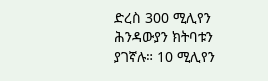ድረስ 300 ሚሊየን ሕንዳውያን ክትባቱን ያገኛሉ። 10 ሚሊየን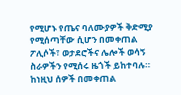የሚሆኑ የጤና ባለሙያዎች ቅድሚያ የሚሰጣቸው ሲሆን በመቀጠል ፖሊሶች፣ ወታደሮችና ሌሎች ወሳኝ ስራዎችን የሚሰሩ ዜጎች ይከተባሉ።
ከነዚህ ሰዎች በመቀጠል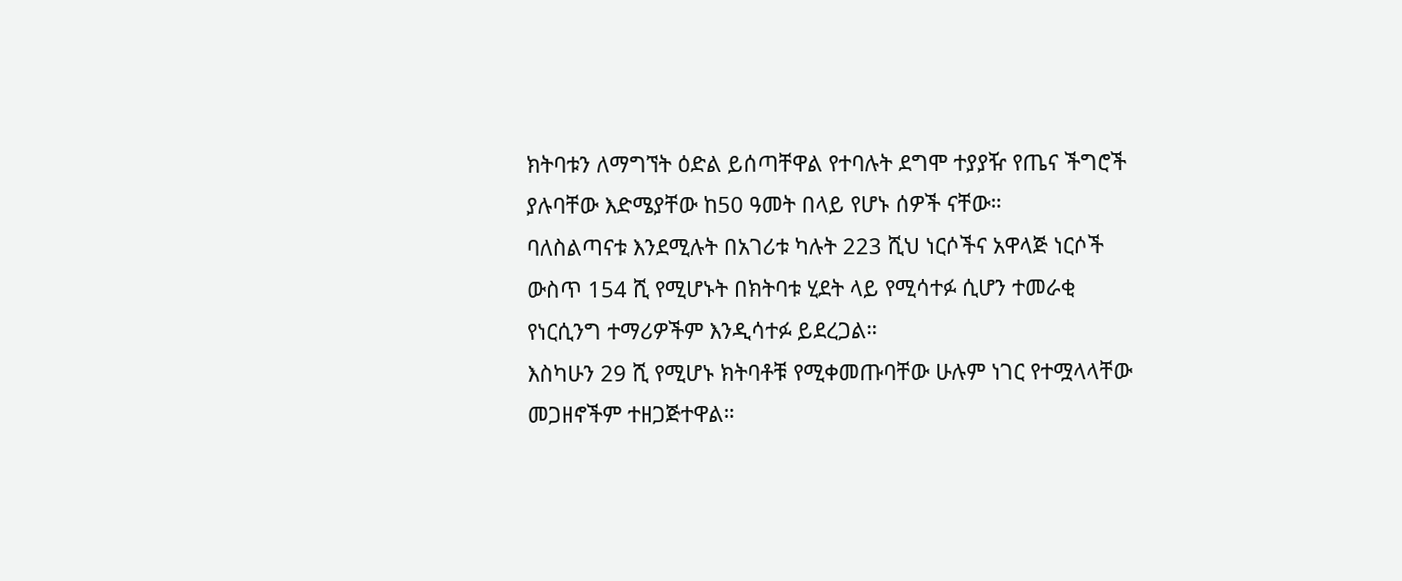ክትባቱን ለማግኘት ዕድል ይሰጣቸዋል የተባሉት ደግሞ ተያያዥ የጤና ችግሮች ያሉባቸው እድሜያቸው ከ50 ዓመት በላይ የሆኑ ሰዎች ናቸው።
ባለስልጣናቱ እንደሚሉት በአገሪቱ ካሉት 223 ሺህ ነርሶችና አዋላጅ ነርሶች ውስጥ 154 ሺ የሚሆኑት በክትባቱ ሂደት ላይ የሚሳተፉ ሲሆን ተመራቂ የነርሲንግ ተማሪዎችም እንዲሳተፉ ይደረጋል።
እስካሁን 29 ሺ የሚሆኑ ክትባቶቹ የሚቀመጡባቸው ሁሉም ነገር የተሟላላቸው መጋዘኖችም ተዘጋጅተዋል።